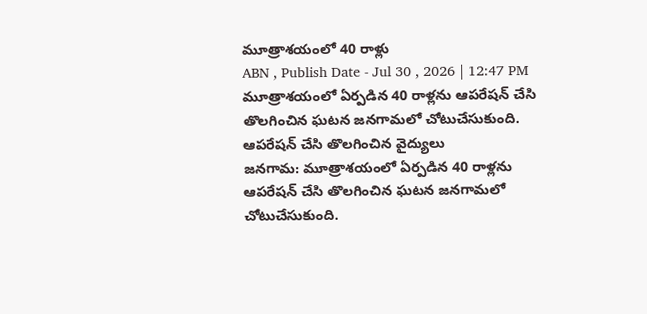మూత్రాశయంలో 40 రాళ్లు
ABN , Publish Date - Jul 30 , 2026 | 12:47 PM
మూత్రాశయంలో ఏర్పడిన 40 రాళ్లను ఆపరేషన్ చేసి తొలగించిన ఘటన జనగామలో చోటుచేసుకుంది.
ఆపరేషన్ చేసి తొలగించిన వైద్యులు
జనగామ: మూత్రాశయంలో ఏర్పడిన 40 రాళ్లను ఆపరేషన్ చేసి తొలగించిన ఘటన జనగామలో చోటుచేసుకుంది.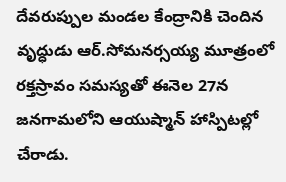దేవరుప్పుల మండల కేంద్రానికి చెందిన వృద్ధుడు ఆర్.సోమనర్సయ్య మూత్రంలో రక్తస్రావం సమస్యతో ఈనెల 27న జనగామలోని ఆయుష్మాన్ హాస్పిటల్లో చేరాడు.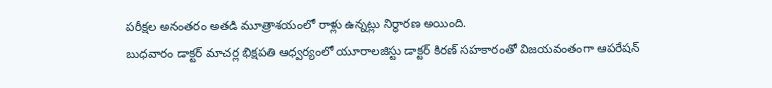పరీక్షల అనంతరం అతడి మూత్రాశయంలో రాళ్లు ఉన్నట్లు నిర్ధారణ అయింది.
బుధవారం డాక్టర్ మాచర్ల భిక్షపతి ఆధ్వర్యంలో యూరాలజిస్టు డాక్టర్ కిరణ్ సహకారంతో విజయవంతంగా ఆపరేషన్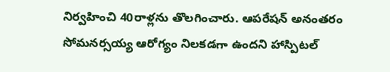నిర్వహించి 40రాళ్లను తొలగించారు. ఆపరేషన్ అనంతరం సోమనర్సయ్య ఆరోగ్యం నిలకడగా ఉందని హాస్పిటల్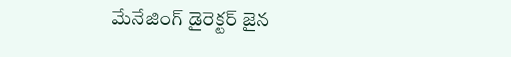మేనేజింగ్ డైరెక్టర్ జైన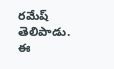రమేష్ తెలిపాడు.
ఈ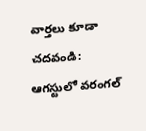వార్తలు కూడా చదవండి:
ఆగస్టులో వరంగల్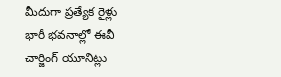మీదుగా ప్రత్యేక రైళ్లు
భారీ భవనాల్లో ఈవీ చార్జింగ్ యూనిట్లు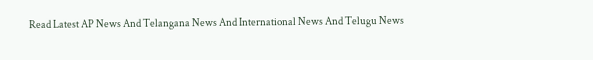Read Latest AP News And Telangana News And International News And Telugu News